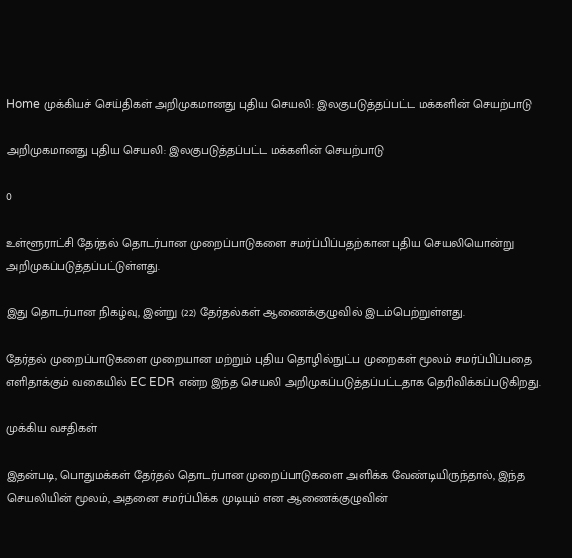Home முக்கியச் செய்திகள் அறிமுகமானது புதிய செயலி: இலகுபடுத்தப்பட்ட மக்களின் செயற்பாடு

அறிமுகமானது புதிய செயலி: இலகுபடுத்தப்பட்ட மக்களின் செயற்பாடு

0

உள்ளூராட்சி தேர்தல் தொடர்பான முறைப்பாடுகளை சமர்ப்பிப்பதற்கான புதிய செயலியொன்று அறிமுகப்படுத்தப்பட்டுள்ளது.

இது தொடர்பான நிகழ்வு, இன்று (22) தேர்தல்கள் ஆணைக்குழுவில் இடம்பெற்றுள்ளது.

தேர்தல் முறைப்பாடுகளை முறையான மற்றும் புதிய தொழில்நுட்ப முறைகள் மூலம் சமர்ப்பிப்பதை எளிதாக்கும் வகையில் EC EDR என்ற இந்த செயலி அறிமுகப்படுத்தப்பட்டதாக தெரிவிக்கப்படுகிறது.

முக்கிய வசதிகள்

இதன்படி, பொதுமக்கள் தேர்தல் தொடர்பான முறைப்பாடுகளை அளிக்க வேண்டியிருந்தால், இந்த செயலியின் மூலம், அதனை சமர்ப்பிக்க முடியும் என ஆணைக்குழுவின்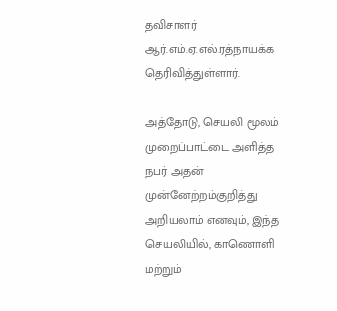தவிசாளர் ஆர்.எம்.ஏ.எல்.ரத்நாயக்க தெரிவித்துள்ளார்.

அத்தோடு, செயலி மூலம் முறைப்பாட்டை அளித்த நபர் அதன் முன்னேற்றம்குறித்து அறியலாம் எனவும், இந்த செயலியில், காணொளி மற்றும்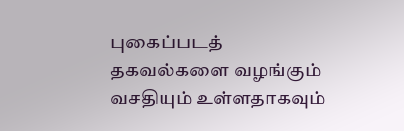புகைப்படத் தகவல்களை வழங்கும் வசதியும் உள்ளதாகவும்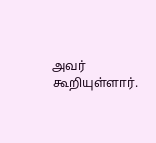அவர் கூறியுள்ளார்.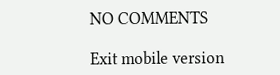NO COMMENTS

Exit mobile version